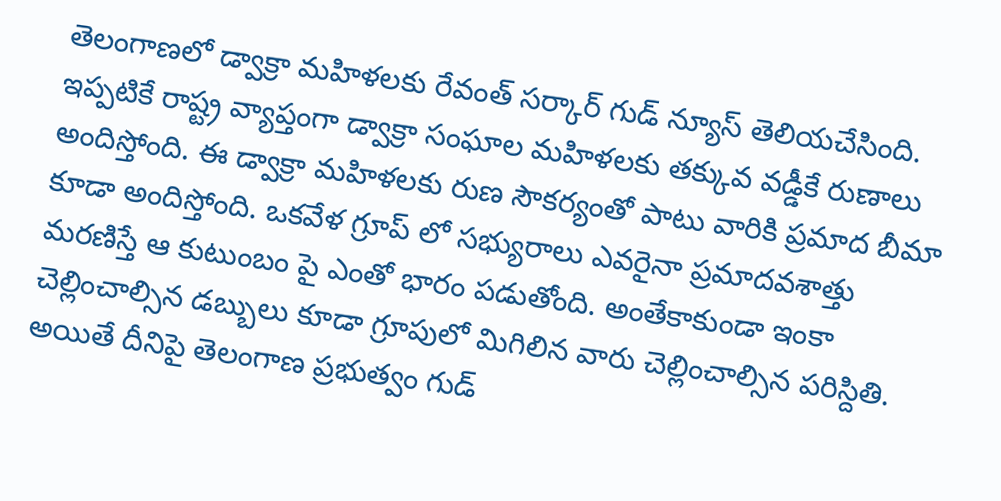తెలంగాణలో డ్వాక్రా మహిళలకు రేవంత్ సర్కార్ గుడ్ న్యూస్ తెలియచేసింది. ఇప్పటికే రాష్ట్ర వ్యాప్తంగా డ్వాక్రా సంఘాల మహిళలకు తక్కువ వడ్డీకే రుణాలు అందిస్తోంది. ఈ డ్వాక్రా మహిళలకు రుణ సౌకర్యంతో పాటు వారికి ప్రమాద బీమా కూడా అందిస్తోంది. ఒకవేళ గ్రూప్ లో సభ్యురాలు ఎవరైనా ప్రమాదవశాత్తు మరణిస్తే ఆ కుటుంబం పై ఎంతో భారం పడుతోంది. అంతేకాకుండా ఇంకా చెల్లించాల్సిన డబ్బులు కూడా గ్రూపులో మిగిలిన వారు చెల్లించాల్సిన పరిస్దితి. అయితే దీనిపై తెలంగాణ ప్రభుత్వం గుడ్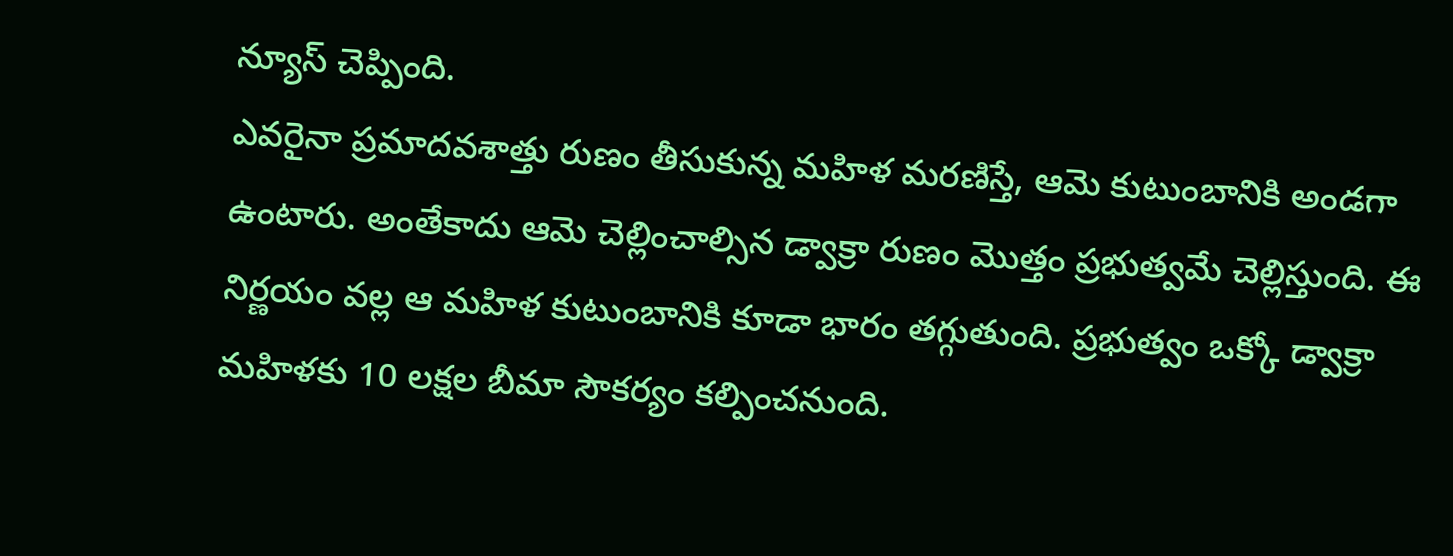న్యూస్ చెప్పింది.
ఎవరైనా ప్రమాదవశాత్తు రుణం తీసుకున్న మహిళ మరణిస్తే, ఆమె కుటుంబానికి అండగా ఉంటారు. అంతేకాదు ఆమె చెల్లించాల్సిన డ్వాక్రా రుణం మొత్తం ప్రభుత్వమే చెల్లిస్తుంది. ఈ నిర్ణయం వల్ల ఆ మహిళ కుటుంబానికి కూడా భారం తగ్గుతుంది. ప్రభుత్వం ఒక్కో డ్వాక్రా మహిళకు 10 లక్షల బీమా సౌకర్యం కల్పించనుంది.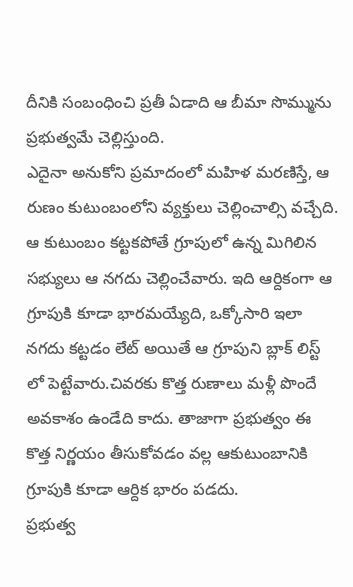దీనికి సంబంధించి ప్రతీ ఏడాది ఆ బీమా సొమ్మును ప్రభుత్వమే చెల్లిస్తుంది.
ఎదైనా అనుకోని ప్రమాదంలో మహిళ మరణిస్తే, ఆ రుణం కుటుంబంలోని వ్యక్తులు చెల్లించాల్సి వచ్చేది. ఆ కుటుంబం కట్టకపోతే గ్రూపులో ఉన్న మిగిలిన సభ్యులు ఆ నగదు చెల్లించేవారు. ఇది ఆర్దికంగా ఆ గ్రూపుకి కూడా భారమయ్యేది, ఒక్కోసారి ఇలా నగదు కట్టడం లేట్ అయితే ఆ గ్రూపుని బ్లాక్ లిస్ట్ లో పెట్టేవారు.చివరకు కొత్త రుణాలు మళ్లీ పొందే అవకాశం ఉండేది కాదు. తాజాగా ప్రభుత్వం ఈ కొత్త నిర్ణయం తీసుకోవడం వల్ల ఆకుటుంబానికి గ్రూపుకి కూడా ఆర్దిక భారం పడదు.
ప్రభుత్వ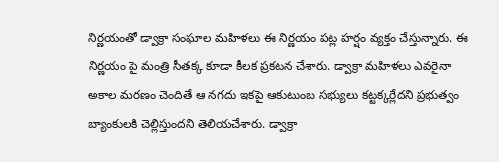నిర్ణయంతో డ్వాక్రా సంఘాల మహిళలు ఈ నిర్ణయం పట్ల హర్షం వ్యక్తం చేస్తున్నారు. ఈ నిర్ణయం పై మంత్రి సీతక్క కూడా కీలక ప్రకటన చేశారు. డ్వాక్రా మహిళలు ఎవరైనా అకాల మరణం చెందితే ఆ నగదు ఇకపై ఆకుటుంబ సభ్యులు కట్టక్కర్లేదని ప్రభుత్వం బ్యాంకులకి చెల్లిస్తుందని తెలియచేశారు. డ్వాక్రా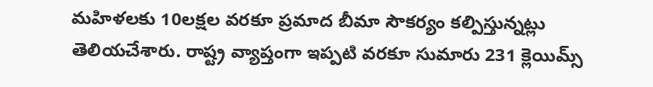మహిళలకు 10లక్షల వరకూ ప్రమాద బీమా సౌకర్యం కల్పిస్తున్నట్లు తెలియచేశారు. రాష్ట్ర వ్యాప్తంగా ఇప్పటి వరకూ సుమారు 231 క్లెయిమ్స్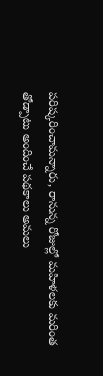పరిష్కరించామన్నారు, రానున్న రోజుల్లో మహిళలకు మరింత తోడ్పాటు అందించే పథకాలు అమలు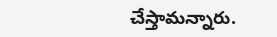చేస్తామన్నారు.